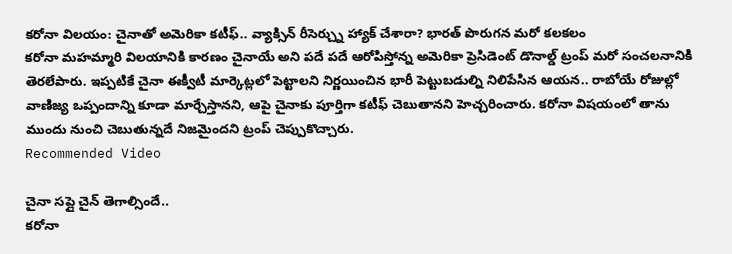కరోనా విలయం: చైనాతో అమెరికా కటీఫ్.. వ్యాక్సిన్ రీసెర్చ్ను హ్యాక్ చేశారా? భారత్ పొరుగన మరో కలకలం
కరోనా మహమ్మారి విలయానికి కారణం చైనాయే అని పదే పదే ఆరోపిస్తోన్న అమెరికా ప్రెసిడెంట్ డొనాల్డ్ ట్రంప్ మరో సంచలనానికి తెరలేపారు. ఇప్పటికే చైనా ఈక్వీటీ మార్కెట్లలో పెట్టాలని నిర్ణయించిన భారీ పెట్టుబడుల్ని నిలిపేసిన ఆయన.. రాబోయే రోజుల్లో వాణిజ్య ఒప్పందాన్ని కూడా మార్చేస్తానని, ఆపై చైనాకు పూర్తిగా కటీఫ్ చెబుతానని హెచ్చరించారు. కరోనా విషయంలో తాను ముందు నుంచి చెబుతున్నదే నిజమైందని ట్రంప్ చెప్పుకొచ్చారు.
Recommended Video

చైనా సప్లై చైన్ తెగాల్సిందే..
కరోనా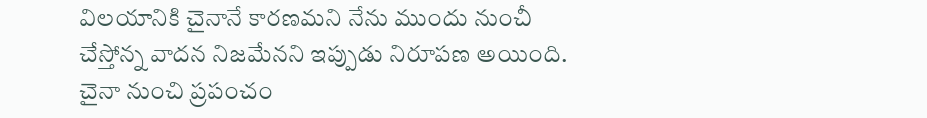విలయానికి చైనానే కారణమని నేను ముందు నుంచీ చేస్తోన్న వాదన నిజమేనని ఇప్పుడు నిరూపణ అయింది. చైనా నుంచి ప్రపంచం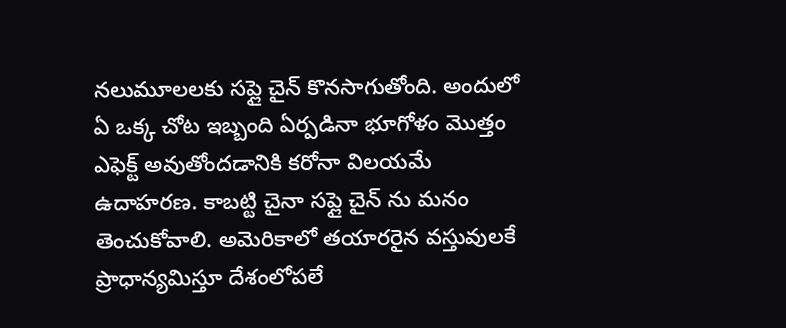నలుమూలలకు సప్లై చైన్ కొనసాగుతోంది. అందులో ఏ ఒక్క చోట ఇబ్బంది ఏర్పడినా భూగోళం మొత్తం ఎఫెక్ట్ అవుతోందడానికి కరోనా విలయమే ఉదాహరణ. కాబట్టి చైనా సప్లై చైన్ ను మనం తెంచుకోవాలి. అమెరికాలో తయారరైన వస్తువులకే ప్రాధాన్యమిస్తూ దేశంలోపలే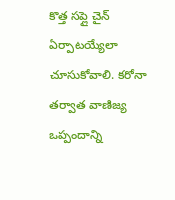కొత్త సప్లై చైన్ ఏర్పాటయ్యేలా చూసుకోవాలి. కరోనా తర్వాత వాణిజ్య ఒప్పందాన్ని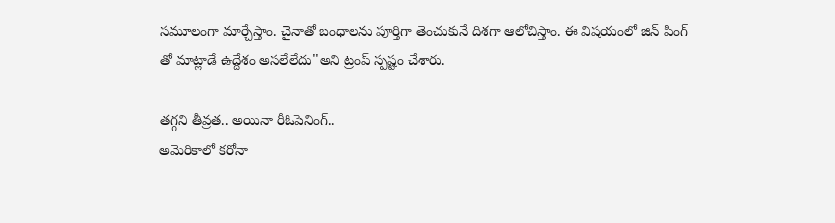సమూలంగా మార్చేస్తాం. చైనాతో బంధాలను పూర్తిగా తెంచుకునే దిశగా ఆలోచిస్తాం. ఈ విషయంలో జిన్ పింగ్ తో మాట్లాడే ఉద్దేశం అసలేలేదు''అని ట్రంప్ స్పష్టం చేశారు.

తగ్గని తీవ్రత.. అయినా రీఓపెనింగ్..
అమెరికాలో కరోనా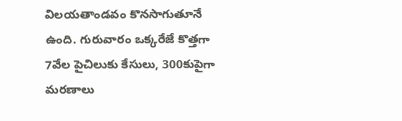విలయతాండవం కొనసాగుతూనే ఉంది. గురువారం ఒక్కరేజే కొత్తగా 7వేల పైచిలుకు కేసులు, 300కుపైగా మరణాలు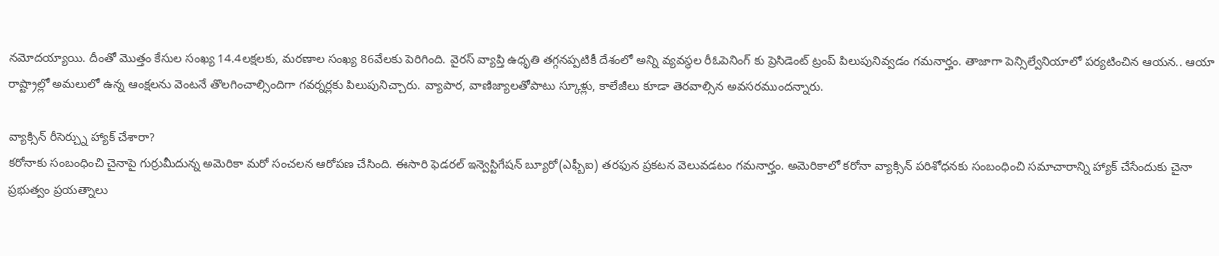నమోదయ్యాయి. దీంతో మొత్తం కేసుల సంఖ్య 14.4లక్షలకు, మరణాల సంఖ్య 86వేలకు పెరిగింది. వైరస్ వ్యాప్తి ఉధృతి తగ్గనప్పటికీ దేశంలో అన్ని వ్యవస్థల రీఓపెనింగ్ కు ప్రెసిడెంట్ ట్రంప్ పిలుపునివ్వడం గమనార్హం. తాజాగా పెన్సిల్వేనియాలో పర్యటించిన ఆయన.. ఆయా రాష్ట్రాల్లో అమలులో ఉన్న ఆంక్షలను వెంటనే తొలగించాల్సిందిగా గవర్నర్లకు పిలుపునిచ్చారు. వ్యాపార, వాణిజ్యాలతోపాటు స్కూళ్లు, కాలేజీలు కూడా తెరవాల్సిన అవసరముందన్నారు.

వ్యాక్సిన్ రీసెర్చ్ను హ్యాక్ చేశారా?
కరోనాకు సంబంధించి చైనాపై గుర్రుమీదున్న అమెరికా మరో సంచలన ఆరోపణ చేసింది. ఈసారి ఫెడరల్ ఇన్వెస్టిగేషన్ బ్యూరో(ఎఫ్బీఐ) తరఫున ప్రకటన వెలువడటం గమనార్హం. అమెరికాలో కరోనా వ్యాక్సిన్ పరిశోధనకు సంబంధించి సమాచారాన్ని హ్యాక్ చేసేందుకు చైనా ప్రభుత్వం ప్రయత్నాలు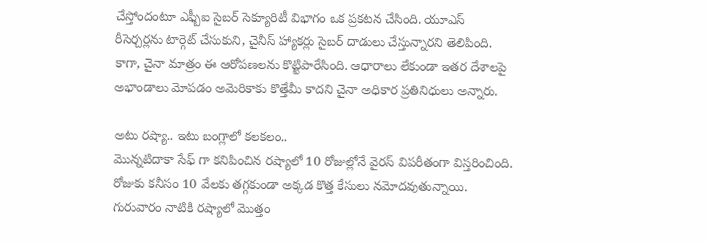చేస్తోందంటూ ఎఫ్బీఐ సైబర్ సెక్యూరిటీ విభాగం ఒక ప్రకటన చేసింది. యూఎస్ రీసెర్చర్లను టార్గెట్ చేసుకుని, చైనీస్ హ్యాకర్లు సైబర్ దాడులు చేస్తున్నారని తెలిపింది. కాగా, చైనా మాత్రం ఈ ఆరోపణలను కొట్టిపారేసింది. ఆధారాలు లేకుండా ఇతర దేశాలపై అభాండాలు మోపడం అమెరికాకు కొత్తేమీ కాదని చైనా అధికార ప్రతినిధులు అన్నారు.

అటు రష్యా.. ఇటు బంగ్లాలో కలకలం..
మొన్నటిదాకా సేఫ్ గా కనిపించిన రష్యాలో 10 రోజుల్లోనే వైరస్ విపరీతంగా విస్తరించింది. రోజుకు కనీసం 10 వేలకు తగ్గకుండా అక్కడ కొత్త కేసులు నమోదవుతున్నాయి. గురువారం నాటికి రష్యాలో మొత్తం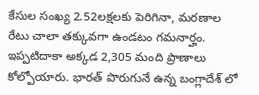కేసుల సంఖ్య 2.52లక్షలకు పెరిగినా, మరణాల రేటు చాలా తక్కువగా ఉండటం గమనార్హం. ఇప్పటిదాకా అక్కడ 2,305 మంది ప్రాణాలు కోల్పోయారు. భారత్ పొరుగునే ఉన్న బంగ్లాదేశ్ లో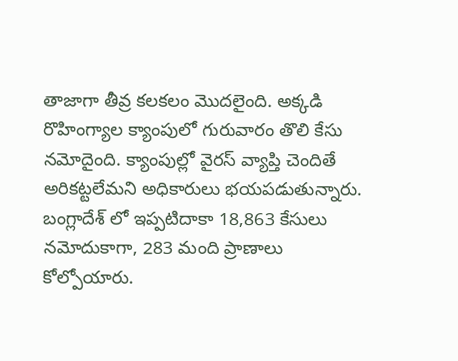తాజాగా తీవ్ర కలకలం మొదలైంది. అక్కడి రొహింగ్యాల క్యాంపులో గురువారం తొలి కేసు నమోదైంది. క్యాంపుల్లో వైరస్ వ్యాప్తి చెందితే అరికట్టలేమని అధికారులు భయపడుతున్నారు. బంగ్లాదేశ్ లో ఇప్పటిదాకా 18,863 కేసులు నమోదుకాగా, 283 మంది ప్రాణాలు కోల్పోయారు.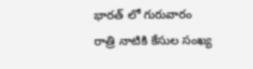భారత్ లో గురువారం రాత్రి నాటికి కేసుల సంఖ్య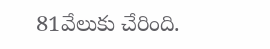81వేలుకు చేరింది.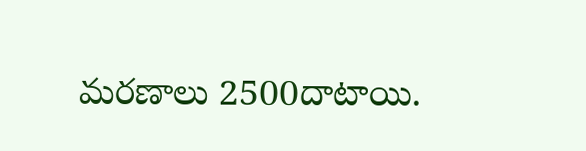మరణాలు 2500దాటాయి.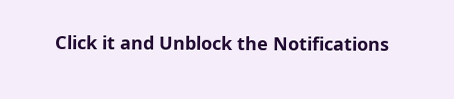Click it and Unblock the Notifications